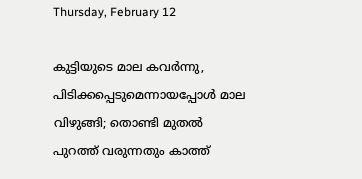Thursday, February 12

കുട്ടിയുടെ മാല കവർന്നു, പിടിക്കപ്പെടുമെന്നായപ്പോൾ മാല വിഴുങ്ങി; തൊണ്ടി മുതൽ പുറത്ത് വരുന്നതും കാത്ത്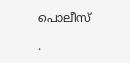പൊലീസ്

.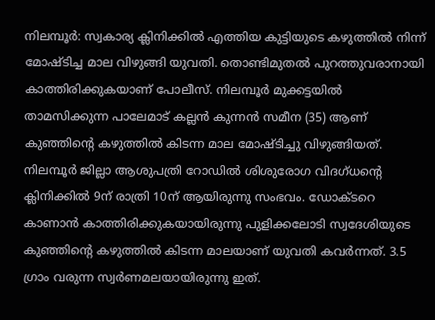നിലമ്പൂർ: സ്വകാര്യ ക്ലിനിക്കില്‍ എത്തിയ കുട്ടിയുടെ കഴുത്തില്‍ നിന്ന് മോഷ്ടിച്ച മാല വിഴുങ്ങി യുവതി. തൊണ്ടിമുതല്‍ പുറത്തുവരാനായി കാത്തിരിക്കുകയാണ് പോലീസ്. നിലമ്പൂർ മുക്കട്ടയിൽ താമസിക്കുന്ന പാലേമാട് കല്ലൻ കുന്നൻ സമീന (35) ആണ് കുഞ്ഞിൻ്റെ കഴുത്തിൽ കിടന്ന മാല മോഷ്ടിച്ചു വിഴുങ്ങിയത്.
നിലമ്പൂർ ജില്ലാ ആശുപത്രി റോഡില്‍ ശിശുരോഗ വിദഗ്ധന്റെ ക്ലിനിക്കില്‍ 9ന് രാത്രി 10ന് ആയിരുന്നു സംഭവം. ഡോക്ടറെ കാണാൻ കാത്തിരിക്കുകയായിരുന്നു പുളിക്കലോടി സ്വദേശിയുടെ കുഞ്ഞിന്റെ കഴുത്തില്‍ കിടന്ന മാലയാണ് യുവതി കവർന്നത്. 3.5 ഗ്രാം വരുന്ന സ്വർണമലയായിരുന്നു ഇത്.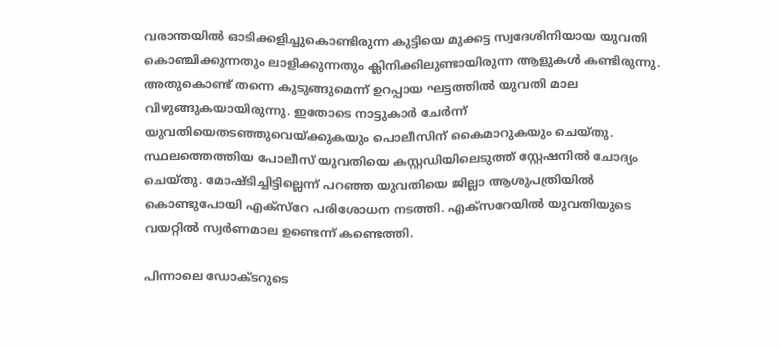വരാന്തയില്‍ ഓടിക്കളിച്ചുകൊണ്ടിരുന്ന കുട്ടിയെ മുക്കട്ട സ്വദേശിനിയായ യുവതി കൊഞ്ചിക്കുന്നതും ലാളിക്കുന്നതും ക്ലിനിക്കിലുണ്ടായിരുന്ന ആളുകള്‍ കണ്ടിരുന്നു. അതുകൊണ്ട് തന്നെ കുടുങ്ങുമെന്ന് ഉറപ്പായ ഘട്ടത്തില്‍ യുവതി മാല വിഴുങ്ങുകയായിരുന്നു. ഇതോടെ നാട്ടുകാർ ചേർന്ന് യുവതിയെതടഞ്ഞുവെയ്ക്കുകയും പൊലീസിന് കൈമാറുകയും ചെയ്തു. സ്ഥലത്തെത്തിയ പോലീസ് യുവതിയെ കസ്റ്റഡിയിലെടുത്ത് സ്റ്റേഷനില്‍ ചോദ്യം ചെയ്തു. മോഷ്ടിച്ചിട്ടില്ലെന്ന് പറഞ്ഞ യുവതിയെ ജില്ലാ ആശുപത്രിയില്‍ കൊണ്ടുപോയി എക്സ്റേ പരിശോധന നടത്തി. എക്സറേയില്‍ യുവതിയുടെ വയറ്റില്‍ സ്വർണമാല ഉണ്ടെന്ന് കണ്ടെത്തി.

പിന്നാലെ ഡോക്ടറുടെ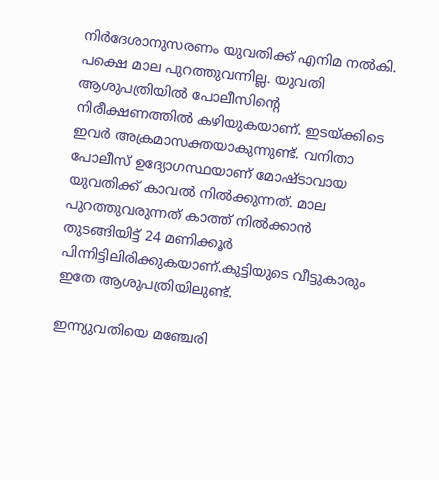നിർദേശാനുസരണം യുവതിക്ക് എനിമ നല്‍കി. പക്ഷെ മാല പുറത്തുവന്നില്ല. യുവതി ആശുപത്രിയില്‍ പോലീസിന്റെ നിരീക്ഷണത്തില്‍ കഴിയുകയാണ്. ഇടയ്ക്കിടെ ഇവർ അക്രമാസക്തയാകുന്നുണ്ട്. വനിതാ പോലീസ് ഉദ്യോഗസ്ഥയാണ് മോഷ്ടാവായ യുവതിക്ക് കാവല്‍ നില്‍ക്കുന്നത്. മാല പുറത്തുവരുന്നത് കാത്ത് നില്‍ക്കാൻ തുടങ്ങിയിട്ട് 24 മണിക്കൂർ പിന്നിട്ടിലിരിക്കുകയാണ്.കുട്ടിയുടെ വീട്ടുകാരും ഇതേ ആശുപത്രിയിലുണ്ട്.

ഇന്ന്യുവതിയെ മഞ്ചേരി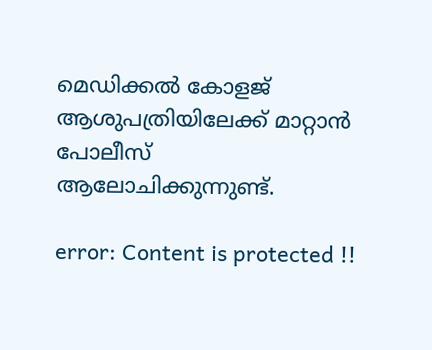മെഡിക്കല്‍ കോളജ് ആശുപത്രിയിലേക്ക് മാറ്റാൻ പോലീസ് ആലോചിക്കുന്നുണ്ട്.

error: Content is protected !!